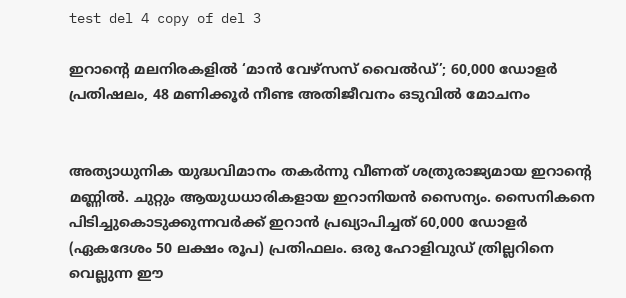test del 4 copy of del 3

ഇറാന്റെ മലനിരകളിൽ ‘മാൻ വേഴ്സസ് വൈൽഡ്’; 60,000 ഡോളർ പ്രതിഷലം, 48 മണിക്കൂർ നീണ്ട അതിജീവനം ഒടുവിൽ മോചനം


അത്യാധുനിക യുദ്ധവിമാനം തകർന്നു വീണത് ശത്രുരാജ്യമായ ഇറാന്റെ മണ്ണിൽ. ചുറ്റും ആയുധധാരികളായ ഇറാനിയൻ സൈന്യം. സൈനികനെ പിടിച്ചുകൊടുക്കുന്നവർക്ക് ഇറാൻ പ്രഖ്യാപിച്ചത് 60,000 ഡോളർ (ഏകദേശം 50 ലക്ഷം രൂപ) പ്രതിഫലം. ഒരു ഹോളിവുഡ് ത്രില്ലറിനെ വെല്ലുന്ന ഈ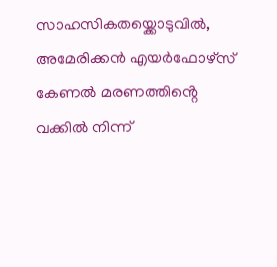സാഹസികതയ്ക്കൊടുവിൽ, അമേരിക്കൻ എയർഫോഴ്സ് കേണൽ മരണത്തിൻ്റെ വക്കിൽ നിന്ന്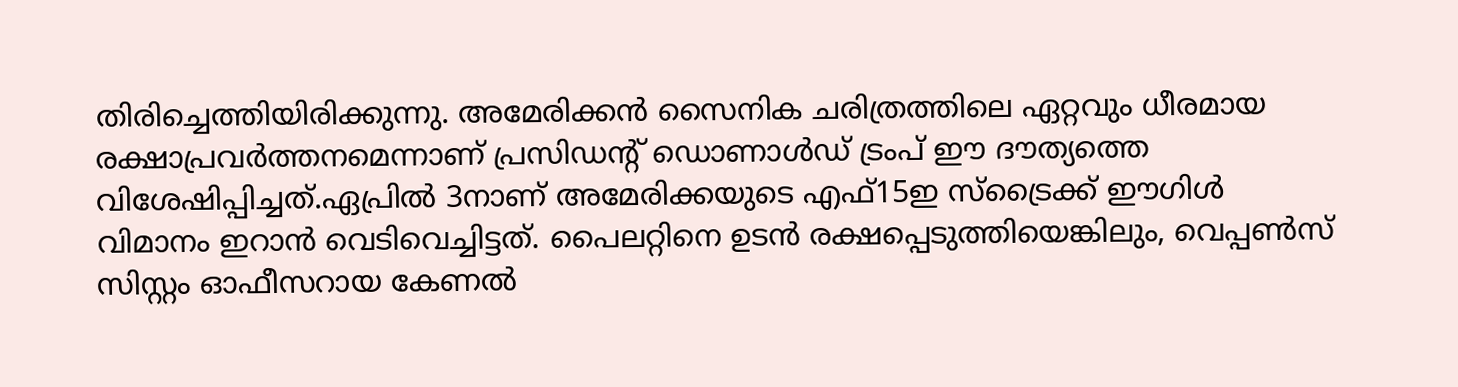തിരിച്ചെത്തിയിരിക്കുന്നു. അമേരിക്കൻ സൈനിക ചരിത്രത്തിലെ ഏറ്റവും ധീരമായ രക്ഷാപ്രവർത്തനമെന്നാണ് പ്രസിഡൻ്റ് ഡൊണാൾഡ് ട്രംപ് ഈ ദൗത്യത്തെ വിശേഷിപ്പിച്ചത്.ഏപ്രിൽ 3നാണ് അമേരിക്കയുടെ എഫ്15ഇ സ്‌ട്രൈക്ക് ഈഗിൾ വിമാനം ഇറാൻ വെടിവെച്ചിട്ടത്. പൈലറ്റിനെ ഉടൻ രക്ഷപ്പെടുത്തിയെങ്കിലും, വെപ്പൺസ് സിസ്റ്റം ഓഫീസറായ കേണൽ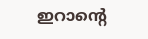ഇറാന്റെ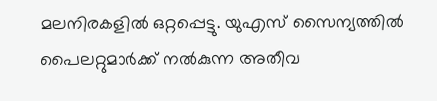മലനിരകളിൽ ഒറ്റപ്പെട്ടു. യുഎസ് സൈന്യത്തിൽ പൈലറ്റുമാർക്ക് നൽകുന്ന അതീവ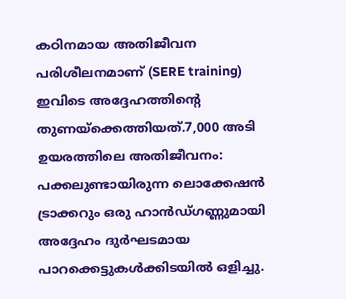കഠിനമായ അതിജീവന പരിശീലനമാണ് (SERE training) ഇവിടെ അദ്ദേഹത്തിൻ്റെ തുണയ്ക്കെത്തിയത്.7,000 അടി ഉയരത്തിലെ അതിജീവനം: പക്കലുണ്ടായിരുന്ന ലൊക്കേഷൻ ട്രാക്കറും ഒരു ഹാൻഡ്‌ഗണ്ണുമായി അദ്ദേഹം ദുർഘടമായ പാറക്കെട്ടുകൾക്കിടയിൽ ഒളിച്ചു.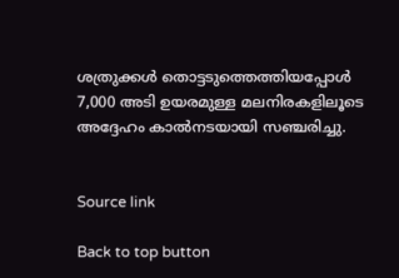ശത്രുക്കൾ തൊട്ടടുത്തെത്തിയപ്പോൾ 7,000 അടി ഉയരമുള്ള മലനിരകളിലൂടെ അദ്ദേഹം കാൽനടയായി സഞ്ചരിച്ചു.


Source link

Back to top button